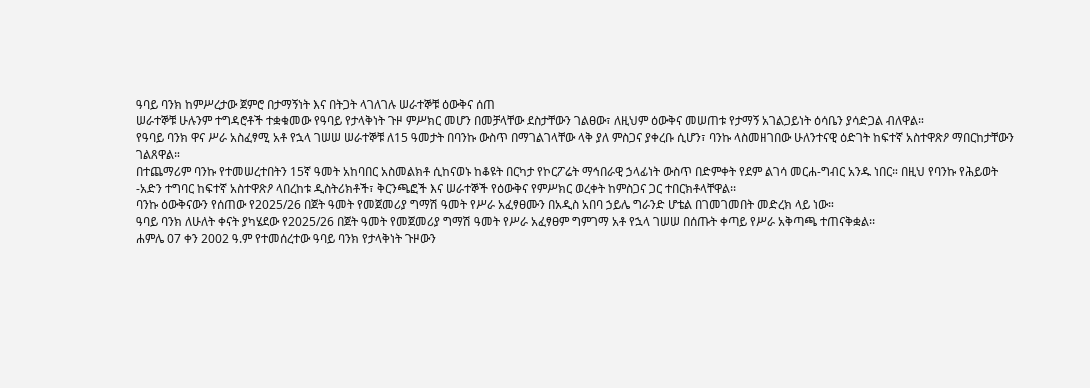ዓባይ ባንክ ከምሥረታው ጀምሮ በታማኝነት እና በትጋት ላገለገሉ ሠራተኞቹ ዕውቅና ሰጠ
ሠራተኞቹ ሁሉንም ተግዳሮቶች ተቋቁመው የዓባይ የታላቅነት ጉዞ ምሥክር መሆን በመቻላቸው ደስታቸውን ገልፀው፣ ለዚህም ዕውቅና መሠጠቱ የታማኝ አገልጋይነት ዕሳቤን ያሳድጋል ብለዋል።
የዓባይ ባንክ ዋና ሥራ አስፈፃሚ አቶ የኋላ ገሠሠ ሠራተኞቹ ለ15 ዓመታት በባንኩ ውስጥ በማገልገላቸው ላቅ ያለ ምስጋና ያቀረቡ ሲሆን፣ ባንኩ ላስመዘገበው ሁለንተናዊ ዕድገት ከፍተኛ አስተዋጽዖ ማበርከታቸውን ገልጸዋል።
በተጨማሪም ባንኩ የተመሠረተበትን 15ኛ ዓመት አከባበር አስመልክቶ ሲከናወኑ ከቆዩት በርካታ የኮርፖሬት ማኅበራዊ ኃላፊነት ውስጥ በድምቀት የደም ልገሳ መርሐ-ግብር አንዱ ነበር። በዚህ የባንኩ የሕይወት -አድን ተግባር ከፍተኛ አስተዋጽዖ ላበረከቱ ዲስትሪክቶች፣ ቅርንጫፎች እና ሠራተኞች የዕውቅና የምሥክር ወረቀት ከምስጋና ጋር ተበርክቶላቸዋል፡፡
ባንኩ ዕውቅናውን የሰጠው የ2025/26 በጀት ዓመት የመጀመሪያ ግማሽ ዓመት የሥራ አፈፃፀሙን በአዲስ አበባ ኃይሌ ግራንድ ሆቴል በገመገመበት መድረክ ላይ ነው።
ዓባይ ባንክ ለሁለት ቀናት ያካሄደው የ2025/26 በጀት ዓመት የመጀመሪያ ግማሽ ዓመት የሥራ አፈፃፀም ግምገማ አቶ የኋላ ገሠሠ በሰጡት ቀጣይ የሥራ አቅጣጫ ተጠናቅቋል፡፡
ሐምሌ 07 ቀን 2002 ዓ.ም የተመሰረተው ዓባይ ባንክ የታላቅነት ጉዞውን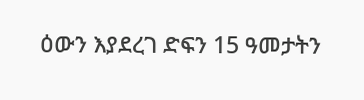ዕውን እያደረገ ድፍን 15 ዓመታትን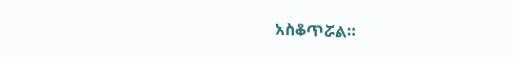አስቆጥሯል።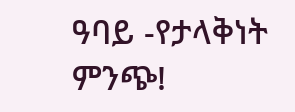ዓባይ -የታላቅነት ምንጭ!